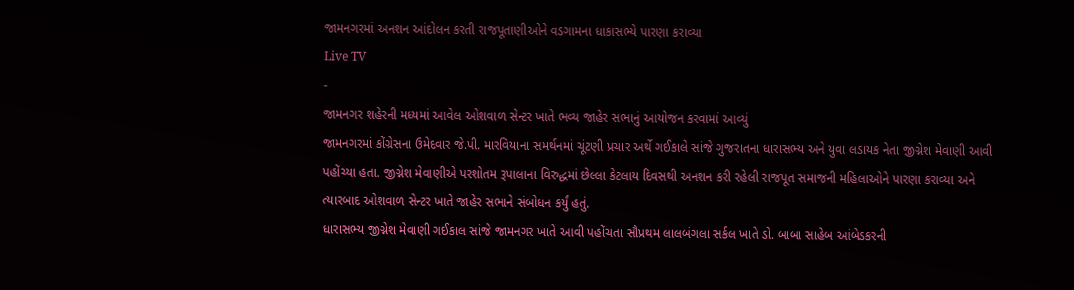જામનગરમાં અનશન આંદોલન કરતી રાજપૂતાણીઓને વડગામના ધાકાસભ્યે પારણા કરાવ્યા
Live TV
-
જામનગર શહેરની મધ્યમાં આવેલ ઓશવાળ સેન્ટર ખાતે ભવ્ય જાહેર સભાનું આયોજન કરવામાં આવ્યું
જામનગરમાં કોંગ્રેસના ઉમેદવાર જે.પી. મારવિયાના સમર્થનમાં ચૂંટણી પ્રચાર અર્થે ગઈકાલે સાંજે ગુજરાતના ધારાસભ્ય અને યુવા લડાયક નેતા જીગ્નેશ મેવાણી આવી પહોંચ્યા હતા. જીગ્નેશ મેવાણીએ પરશોતમ રૂપાલાના વિરુદ્ધમાં છેલ્લા કેટલાય દિવસથી અનશન કરી રહેલી રાજપૂત સમાજની મહિલાઓને પારણા કરાવ્યા અને ત્યારબાદ ઓશવાળ સેન્ટર ખાતે જાહેર સભાને સંબોધન કર્યું હતું.
ધારાસભ્ય જીગ્નેશ મેવાણી ગઈકાલ સાંજે જામનગર ખાતે આવી પહોંચતા સૌપ્રથમ લાલબંગલા સર્કલ ખાતે ડો. બાબા સાહેબ આંબેડકરની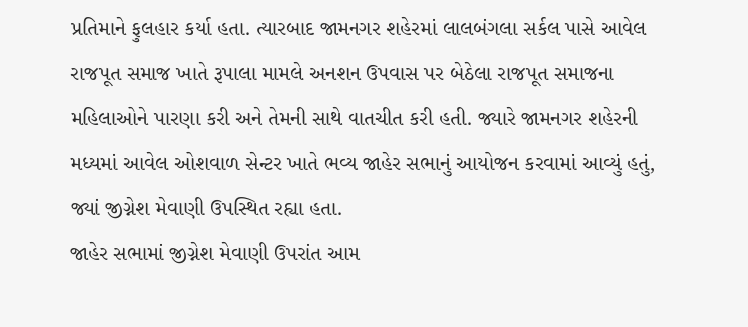પ્રતિમાને ફુલહાર કર્યા હતા. ત્યારબાદ જામનગર શહેરમાં લાલબંગલા સર્કલ પાસે આવેલ રાજપૂત સમાજ ખાતે રૂપાલા મામલે અનશન ઉપવાસ પર બેઠેલા રાજપૂત સમાજના મહિલાઓને પારણા કરી અને તેમની સાથે વાતચીત કરી હતી. જ્યારે જામનગર શહેરની મધ્યમાં આવેલ ઓશવાળ સેન્ટર ખાતે ભવ્ય જાહેર સભાનું આયોજન કરવામાં આવ્યું હતું, જ્યાં જીગ્નેશ મેવાણી ઉપસ્થિત રહ્યા હતા.
જાહેર સભામાં જીગ્નેશ મેવાણી ઉપરાંત આમ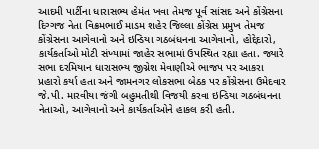આદમી પાર્ટીના ધારાસભ્ય હેમંત ખવા તેમજ પૂર્વ સાંસદ અને કોંગ્રેસના દિગ્ગજ નેતા વિક્રમભાઈ માડમ શહેર જિલ્લા કોંગ્રેસ પ્રમુખ તેમજ કોંગ્રેસના આગેવાનો અને ઇન્ડિયા ગઠબંધનના આગેવાનો, હોદ્દેદારો, કાર્યકર્તાઓ મોટી સંખ્યામાં જાહેર સભામાં ઉપસ્થિત રહ્યા હતા. જ્યારે સભા દરમિયાન ધારાસભ્ય જીગ્નેશ મેવાણીએ ભાજપ પર આકરા પ્રહારો કર્યા હતા અને જામનગર લોકસભા બેઠક પર કોંગ્રેસના ઉમેદવાર જે.પી. મારવીયા જંગી બહુમતીથી વિજયી કરવા ઇન્ડિયા ગઠબંધનના નેતાઓ, આગેવાનો અને કાર્યકર્તાઓને હાકલ કરી હતી.